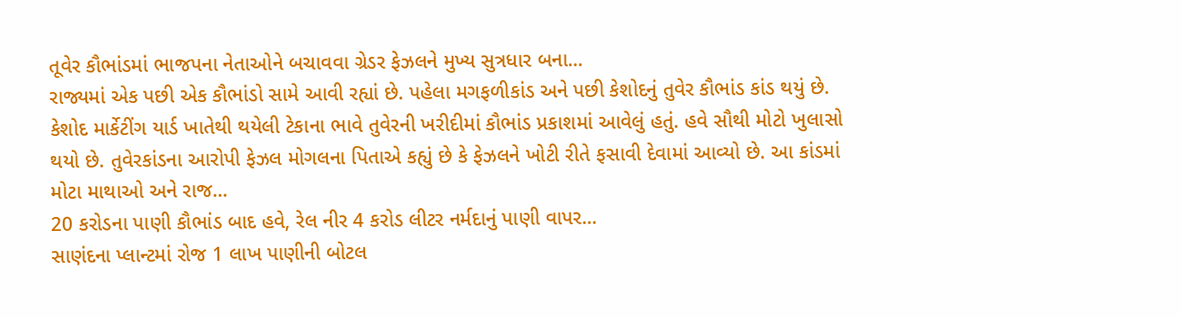તૂવેર કૌભાંડમાં ભાજપના નેતાઓને બચાવવા ગ્રેડર ફેઝલને મુખ્ય સુત્રધાર બના...
રાજ્યમાં એક પછી એક કૌભાંડો સામે આવી રહ્યાં છે. પહેલા મગફળીકાંડ અને પછી કેશોદનું તુવેર કૌભાંડ કાંડ થયું છે. કેશોદ માર્કેટીંગ યાર્ડ ખાતેથી થયેલી ટેકાના ભાવે તુવેરની ખરીદીમાં કૌભાંડ પ્રકાશમાં આવેલું હતું. હવે સૌથી મોટો ખુલાસો થયો છે. તુવેરકાંડના આરોપી ફેઝલ મોગલના પિતાએ કહ્યું છે કે ફેઝલને ખોટી રીતે ફસાવી દેવામાં આવ્યો છે. આ કાંડમાં મોટા માથાઓ અને રાજ...
20 કરોડના પાણી કૌભાંડ બાદ હવે, રેલ નીર 4 કરોડ લીટર નર્મદાનું પાણી વાપર...
સાણંદના પ્લાન્ટમાં રોજ 1 લાખ પાણીની બોટલ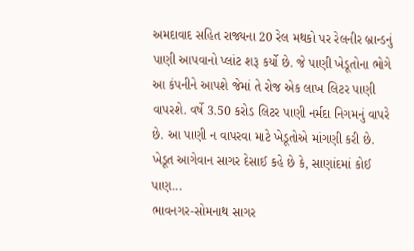અમદાવાદ સહિત રાજ્યના 20 રેલ મથકો પર રેલનીર બ્રાન્ડનું પાણી આપવાનો પ્લાંટ શરૂ કર્યો છે. જે પાણી ખેડૂતોના ભોગે આ કંપનીને આપશે જેમાં તે રોજ એક લાખ લિટર પાણી વાપરશે. વર્ષે 3.50 કરોડ લિટર પાણી નર્મદા નિગમનું વાપરે છે. આ પાણી ન વાપરવા માટે ખેડૂતોએ માંગણી કરી છે. ખેડૂત આગેવાન સાગર દેસાઈ કહે છે કે, સાણાંદમાં કોઈ પાણ...
ભાવનગર-સોમનાથ સાગર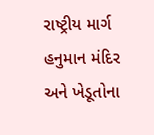રાષ્ટ્રીય માર્ગ હનુમાન મંદિર અને ખેડૂતોના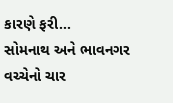કારણે ફરી...
સોમનાથ અને ભાવનગર વચ્ચેનો ચાર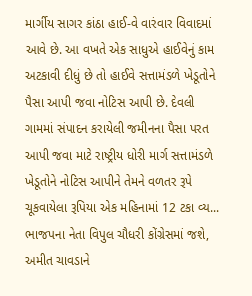માર્ગીય સાગર કાંઠા હાઈ-વે વારંવાર વિવાદમાં આવે છે. આ વખતે એક સાધુએ હાઈવેનું કામ અટકાવી દીધું છે તો હાઈવે સત્તામંડળે ખેડૂતોને પૈસા આપી જવા નોટિસ આપી છે. દેવલી ગામમાં સંપાદન કરાયેલી જમીનના પૈસા પરત આપી જવા માટે રાષ્ટ્રીય ધોરી માર્ગ સત્તામંડળે ખેડૂતોને નોટિસ આપીને તેમને વળતર રૂપે ચૂકવાયેલા રૂપિયા એક મહિનામાં 12 ટકા વ્ય...
ભાજપના નેતા વિપુલ ચૌધરી કોંગ્રેસમાં જશે, અમીત ચાવડાને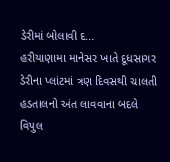ડેરીમાં બોલાવી દ...
હરીયાણામા માનેસર ખાતે દૂધસાગર ડેરીના પ્લાંટમાં ત્રણ દિવસથી ચાલતી હડતાલનો અંત લાવવાના બદલે વિપુલ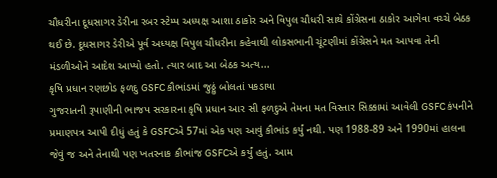ચૌધરીના દૂધસાગર ડેરીના રબર સ્ટેમ્પ અધ્યક્ષ આશા ઠાકોર અને વિપુલ ચૌધરી સાથે કોંગ્રેસના ઠાકોર આગેવા વચ્ચે બેઠક થઈ છે. દૂધસાગર ડેરીએ પૂર્વ અધ્યક્ષ વિપુલ ચૌધરીના કહેવાથી લોકસભાની ચૂંટણીમાં કોંગ્રેસને મત આપવા તેની મંડળીઓને આદેશ આપ્યો હતો. ત્યાર બાદ આ બેઠક અત્ય...
કૃષિ પ્રધાન રણછોડ ફળદુ GSFC કૌભાંડમાં જુઠ્ઠું બોલતાં પકડાયા
ગુજરાતની રૂપાણીની ભાજપ સરકારના કૃષિ પ્રધાન આર સી ફળદુએ તેમના મત વિસ્તાર સિક્કામાં આવેલી GSFC કંપનીને પ્રમાણપત્ર આપી દીધું હતું કે GSFCએ 57માં એક પણ આવું કૌભાંડ કર્યું નથી. પણ 1988-89 અને 1990માં હાલના જેવું જ અને તેનાથી પણ ખતરનાક કૌભાંજ GSFCએ કર્યું હતું. આમ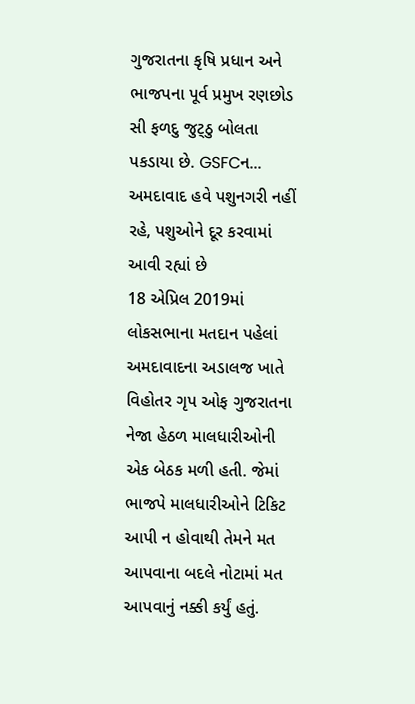ગુજરાતના કૃષિ પ્રધાન અને ભાજપના પૂર્વ પ્રમુખ રણછોડ સી ફળદુ જુટ્ઠુ બોલતા પકડાયા છે. GSFCન...
અમદાવાદ હવે પશુનગરી નહીં રહે, પશુઓને દૂર કરવામાં આવી રહ્યાં છે
18 એપ્રિલ 2019માં લોકસભાના મતદાન પહેલાં અમદાવાદના અડાલજ ખાતે વિહોતર ગૃપ ઓફ ગુજરાતના નેજા હેઠળ માલધારીઓની એક બેઠક મળી હતી. જેમાં ભાજપે માલધારીઓને ટિકિટ આપી ન હોવાથી તેમને મત આપવાના બદલે નોટામાં મત આપવાનું નક્કી કર્યું હતું.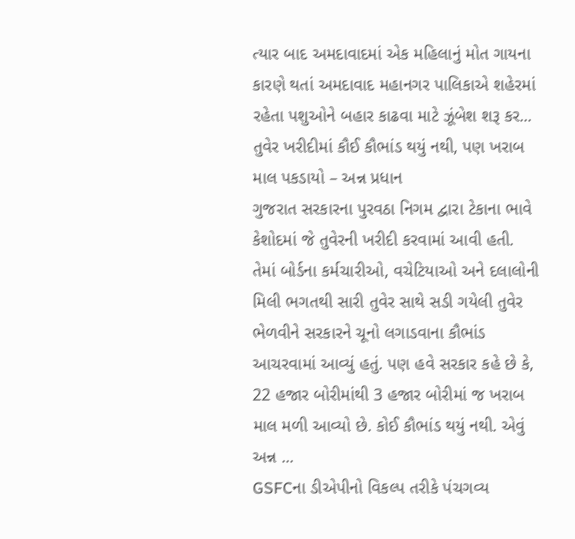ત્યાર બાદ અમદાવાદમાં એક મહિલાનું મોત ગાયના કારણે થતાં અમદાવાદ મહાનગર પાલિકાએ શહેરમાં રહેતા પશુઓને બહાર કાઢવા માટે ઝૂંબેશ શરૂ કર...
તુવેર ખરીદીમાં કૌઈ કૌભાંડ થયું નથી, પણ ખરાબ માલ પકડાયો – અન્ન પ્રધાન
ગુજરાત સરકારના પુરવઠા નિગમ દ્વારા ટેકાના ભાવે કેશોદમાં જે તુવેરની ખરીદી કરવામાં આવી હતી. તેમાં બોર્ડના કર્મચારીઓ, વચેટિયાઓ અને દલાલોની મિલી ભગતથી સારી તુવેર સાથે સડી ગયેલી તુવેર ભેળવીને સરકારને ચૂનો લગાડવાના કૌભાંડ આચરવામાં આવ્યું હતું. પણ હવે સરકાર કહે છે કે, 22 હજાર બોરીમાંથી 3 હજાર બોરીમાં જ ખરાબ માલ મળી આવ્યો છે. કોઈ કૌભાંડ થયું નથી. એવું અન્ન ...
GSFCના ડીએપીનો વિકલ્પ તરીકે પંચગવ્ય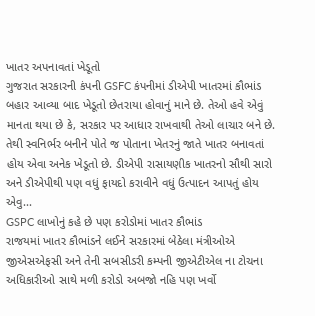ખાતર અપનાવતાં ખેડૂતો
ગુજરાત સરકારની કંપની GSFC કંપનીમાં ડીએપી ખાતરમાં કૌભાંડ બહાર આવ્યા બાદ ખેડૂતો છેતરાયા હોવાનું માને છે. તેઓ હવે એવું માનતા થયા છે કે, સરકાર પર આધાર રાખવાથી તેઓ લાચાર બને છે. તેથી સ્વનિર્ભર બનીને પોતે જ પોતાના ખેતરનું જાતે ખાતર બનાવતાં હોય એવા અનેક ખેડૂતો છે. ડીએપી રાસાયણીક ખાતરનો સૌથી સારો અને ડીએપીથી પણ વધું ફાયદો કરાવીને વધું ઉત્પાદન આપતું હોય એવુ...
GSPC લાખોનું કહે છે પણ કરોડોમાં ખાતર કૌભાંડ
રાજયમાં ખાતર કૌભાંડને લઈને સરકારમાં બેઠેલા મંત્રીઓએ જીએસએફસી અને તેની સબસીડરી કમ્પની જીએટીએલ ના ટોચના અધિકારીઓ સાથે મળી કરોડો અબજો નહિ પણ ખર્વો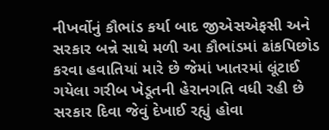નીખર્વોનું કૌભાંડ કર્યા બાદ જીએસએફસી અને સરકાર બન્ને સાથે મળી આ કૌભાંડમાં ઢાંકપિછોડ કરવા હવાતિયાં મારે છે જેમાં ખાતરમાં લૂંટાઈ ગયેલા ગરીબ ખેડૂતની હેરાનગતિ વધી રહી છે સરકાર દિવા જેવું દેખાઈ રહ્યું હોવા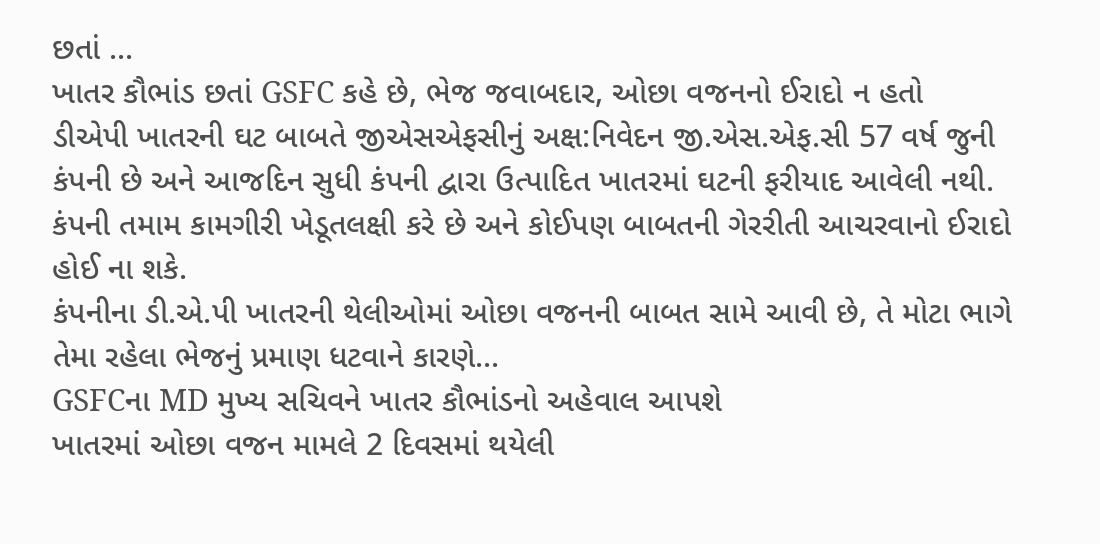છતાં ...
ખાતર કૌભાંડ છતાં GSFC કહે છે, ભેજ જવાબદાર, ઓછા વજનનો ઈરાદો ન હતો
ડીએપી ખાતરની ઘટ બાબતે જીએસએફસીનું અક્ષ:નિવેદન જી.એસ.એફ.સી 57 વર્ષ જુની કંપની છે અને આજદિન સુધી કંપની દ્વારા ઉત્પાદિત ખાતરમાં ઘટની ફરીયાદ આવેલી નથી. કંપની તમામ કામગીરી ખેડૂતલક્ષી કરે છે અને કોઈપણ બાબતની ગેરરીતી આચરવાનો ઈરાદો હોઈ ના શકે.
કંપનીના ડી.એ.પી ખાતરની થેલીઓમાં ઓછા વજનની બાબત સામે આવી છે, તે મોટા ભાગે તેમા રહેલા ભેજનું પ્રમાણ ધટવાને કારણે...
GSFCના MD મુખ્ય સચિવને ખાતર કૌભાંડનો અહેવાલ આપશે
ખાતરમાં ઓછા વજન મામલે 2 દિવસમાં થયેલી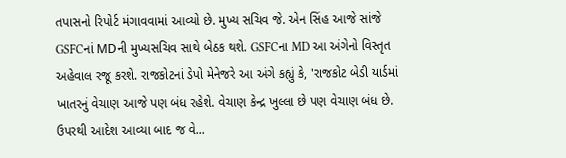તપાસનો રિપોર્ટ મંગાવવામાં આવ્યો છે. મુખ્ય સચિવ જે. એન સિંહ આજે સાંજે GSFCનાં MDની મુખ્યસચિવ સાથે બેઠક થશે. GSFCના MD આ અંગેનો વિસ્તૃત અહેવાલ રજૂ કરશે. રાજકોટનાં ડેપો મેનેજરે આ અંગે કહ્યું કે, 'રાજકોટ બેડી યાર્ડમાં ખાતરનું વેચાણ આજે પણ બંધ રહેશે. વેચાણ કેન્દ્ર ખુલ્લા છે પણ વેચાણ બંધ છે. ઉપરથી આદેશ આવ્યા બાદ જ વે...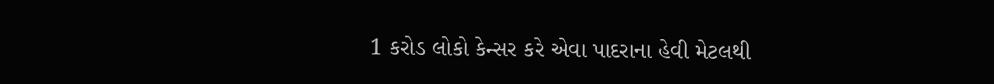1 કરોડ લોકો કેન્સર કરે એવા પાદરાના હેવી મેટલથી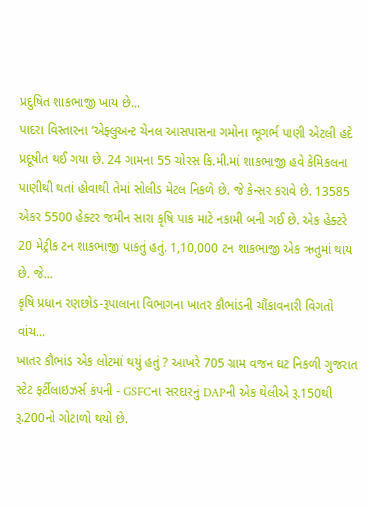પ્રદુષિત શાકભાજી ખાય છે...
પાદરા વિસ્તારના ‘એફ્લુઅન્ટ ચેનલ આસપાસના ગમોના ભૂગર્ભ પાણી એટલી હદે પ્રદૂષીત થઈ ગયા છે. 24 ગામના 55 ચોરસ કિ.મી.માં શાકભાજી હવે કેમિકલના પાણીથી થતાં હોવાથી તેમાં સોલીડ મેટલ નિકળે છે. જે કેન્સર કરાવે છે. 13585 એકર 5500 હેક્ટર જમીન સારા કૃષિ પાક માટે નકામી બની ગઈ છે. એક હેક્ટરે 20 મેટ્રીક ટન શાકભાજી પાકતું હતું. 1,10,000 ટન શાકભાજી એક ઋતુમાં થાય છે. જે...
કૃષિ પ્રધાન રણછોડ-રૂપાલાના વિભાગના ખાતર કૌભાંડની ચૌંકાવનારી વિગતો વાંચ...
ખાતર કૌભાંડ એક લોટમાં થયું હતું ? આખરે 705 ગ્રામ વજન ઘટ નિકળી ગુજરાત સ્ટેટ ફર્ટીલાઇઝર્સ કંપની - GSFCના સરદારનું DAPની એક થેલીએ રૂ.150થી રૂ.200નો ગોટાળો થયો છે.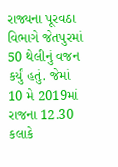રાજ્યના પૂરવઠા વિભાગે જેતપુરમાં 50 થેલીનું વજન કર્યું હતું. જેમાં 10 મે 2019માં રાજના 12.30 કલાકે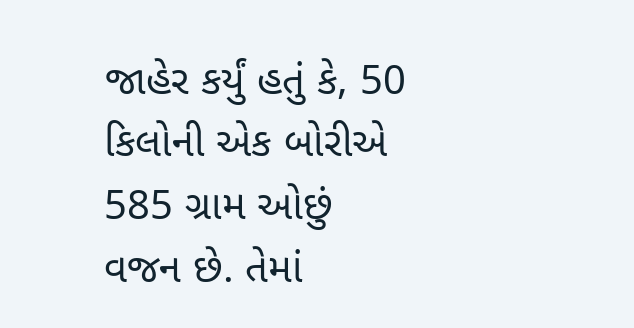જાહેર કર્યું હતું કે, 50 કિલોની એક બોરીએ 585 ગ્રામ ઓછું વજન છે. તેમાં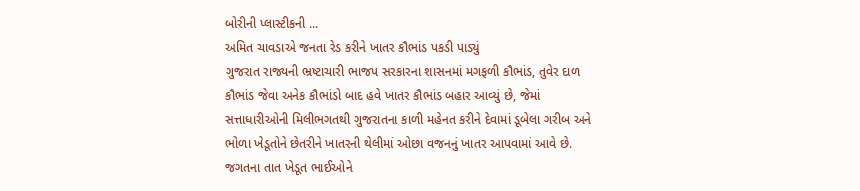બોરીની પ્લાસ્ટીકની ...
અમિત ચાવડાએ જનતા રેડ કરીને ખાતર કૌભાંડ પકડી પાડ્યું
ગુજરાત રાજ્યની ભ્રષ્ટાચારી ભાજપ સરકારના શાસનમાં મગફળી કૌભાંડ, તુવેર દાળ કૌભાંડ જેવા અનેક કૌભાંડો બાદ હવે ખાતર કૌભાંડ બહાર આવ્યું છે, જેમાં સત્તાધારીઓની મિલીભગતથી ગુજરાતના કાળી મહેનત કરીને દેવામાં ડૂબેલા ગરીબ અને ભોળા ખેડૂતોને છેતરીને ખાતરની થેલીમાં ઓછા વજનનું ખાતર આપવામાં આવે છે. જગતના તાત ખેડૂત ભાઈઓને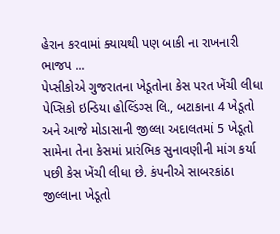હેરાન કરવામાં ક્યાયથી પણ બાકી ના રાખનારી ભાજપ ...
પેપ્સીકોએ ગુજરાતના ખેડૂતોના કેસ પરત ખેંચી લીધા
પેપ્સિકો ઇન્ડિયા હોલ્ડિંગ્સ લિ., બટાકાના 4 ખેડૂતો અને આજે મોડાસાની જીલ્લા અદાલતમાં 5 ખેડૂતો સામેના તેના કેસમાં પ્રારંભિક સુનાવણીની માંગ કર્યા પછી કેસ ખેંચી લીધા છે. કંપનીએ સાબરકાંઠા જીલ્લાના ખેડૂતો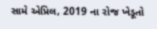સામે એપ્રિલ, 2019 ના રોજ ખેડૂતો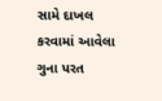સામે દાખલ કરવામાં આવેલા ગુના પરત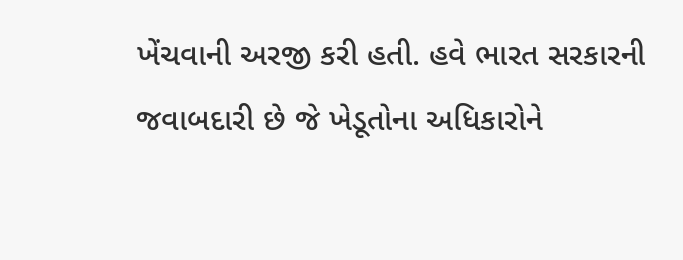ખેંચવાની અરજી કરી હતી. હવે ભારત સરકારની જવાબદારી છે જે ખેડૂતોના અધિકારોને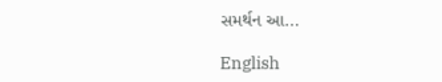સમર્થન આ...

English